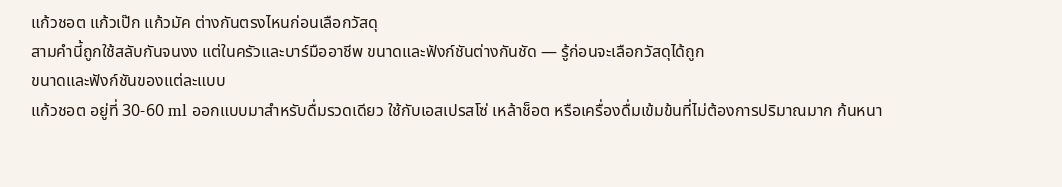แก้วชอต แก้วเป๊ก แก้วมัค ต่างกันตรงไหนก่อนเลือกวัสดุ
สามคำนี้ถูกใช้สลับกันจนงง แต่ในครัวและบาร์มืออาชีพ ขนาดและฟังก์ชันต่างกันชัด — รู้ก่อนจะเลือกวัสดุได้ถูก
ขนาดและฟังก์ชันของแต่ละแบบ
แก้วชอต อยู่ที่ 30-60 ml ออกแบบมาสำหรับดื่มรวดเดียว ใช้กับเอสเปรสโซ่ เหล้าช็อต หรือเครื่องดื่มเข้มข้นที่ไม่ต้องการปริมาณมาก ก้นหนา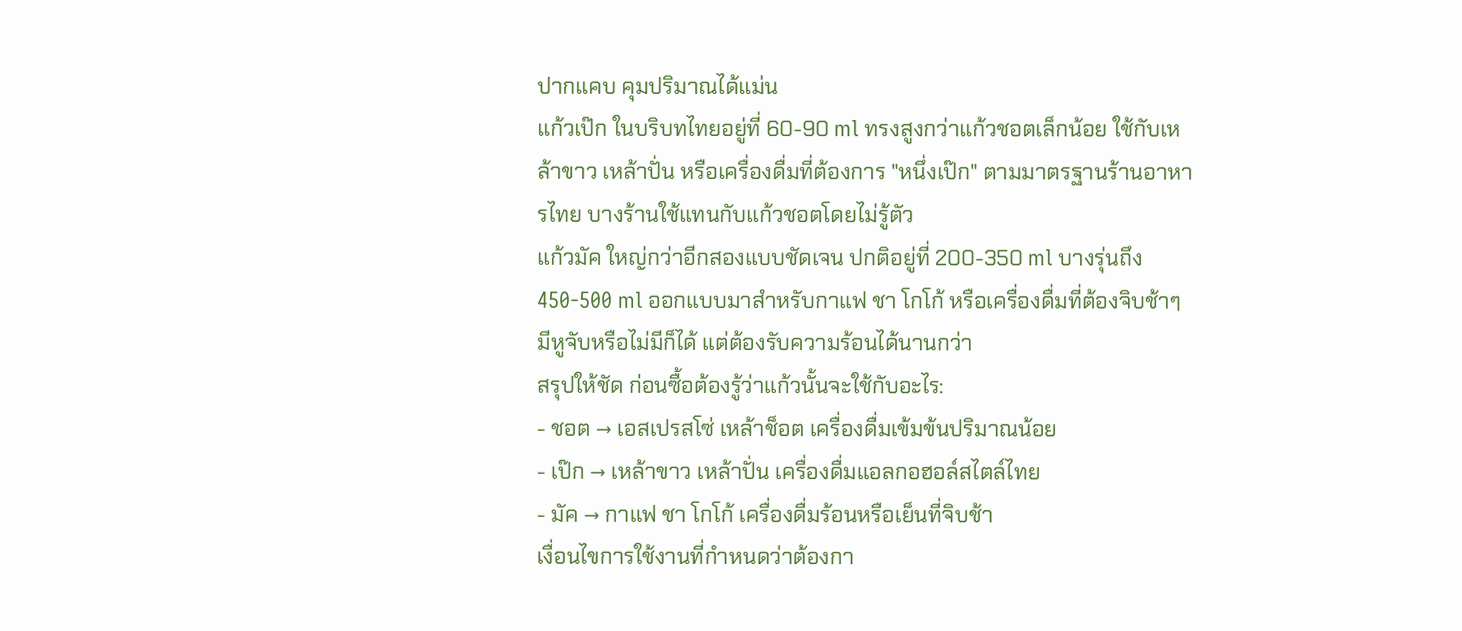ปากแคบ คุมปริมาณได้แม่น
แก้วเป๊ก ในบริบทไทยอยู่ที่ 60-90 ml ทรงสูงกว่าแก้วชอตเล็กน้อย ใช้กับเหล้าขาว เหล้าปั่น หรือเครื่องดื่มที่ต้องการ "หนึ่งเป๊ก" ตามมาตรฐานร้านอาหารไทย บางร้านใช้แทนกับแก้วชอตโดยไม่รู้ตัว
แก้วมัค ใหญ่กว่าอีกสองแบบชัดเจน ปกติอยู่ที่ 200-350 ml บางรุ่นถึง 450-500 ml ออกแบบมาสำหรับกาแฟ ชา โกโก้ หรือเครื่องดื่มที่ต้องจิบช้าๆ มีหูจับหรือไม่มีก็ได้ แต่ต้องรับความร้อนได้นานกว่า
สรุปให้ชัด ก่อนซื้อต้องรู้ว่าแก้วนั้นจะใช้กับอะไร:
- ชอต → เอสเปรสโซ่ เหล้าช็อต เครื่องดื่มเข้มข้นปริมาณน้อย
- เป๊ก → เหล้าขาว เหล้าปั่น เครื่องดื่มแอลกอฮอล์สไตล์ไทย
- มัค → กาแฟ ชา โกโก้ เครื่องดื่มร้อนหรือเย็นที่จิบช้า
เงื่อนไขการใช้งานที่กำหนดว่าต้องกา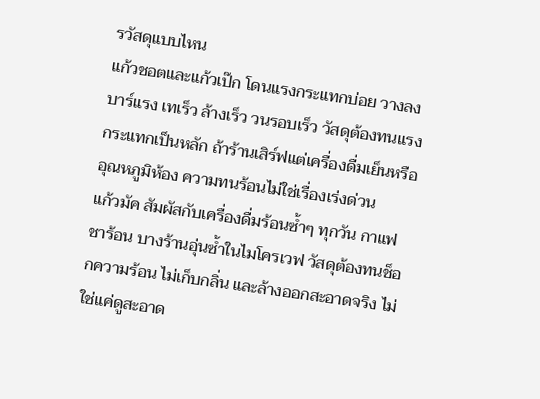รวัสดุแบบไหน
แก้วชอตและแก้วเป๊ก โดนแรงกระแทกบ่อย วางลงบาร์แรง เทเร็ว ล้างเร็ว วนรอบเร็ว วัสดุต้องทนแรงกระแทกเป็นหลัก ถ้าร้านเสิร์ฟแต่เครื่องดื่มเย็นหรืออุณหภูมิห้อง ความทนร้อนไม่ใช่เรื่องเร่งด่วน
แก้วมัค สัมผัสกับเครื่องดื่มร้อนซ้ำๆ ทุกวัน กาแฟ ชาร้อน บางร้านอุ่นซ้ำในไมโครเวฟ วัสดุต้องทนช็อกความร้อน ไม่เก็บกลิ่น และล้างออกสะอาดจริง ไม่ใช่แค่ดูสะอาด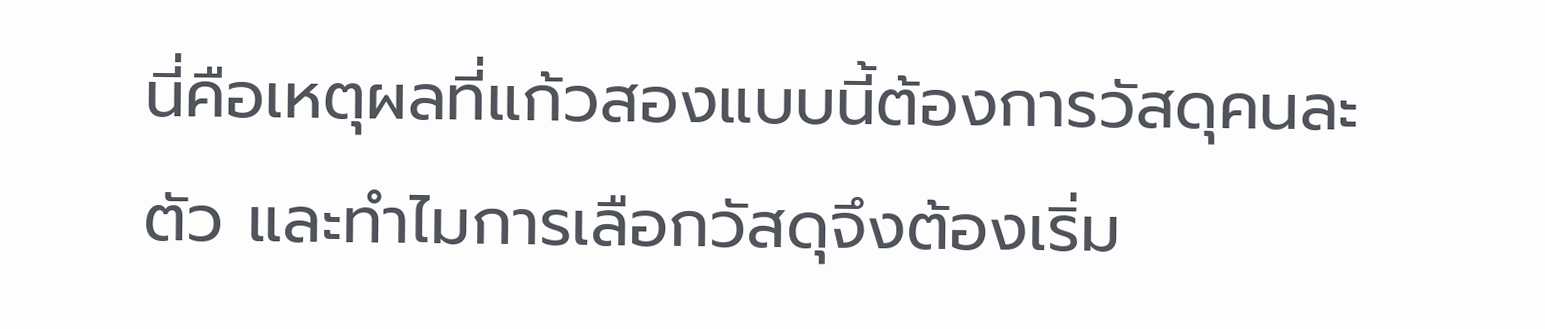นี่คือเหตุผลที่แก้วสองแบบนี้ต้องการวัสดุคนละตัว และทำไมการเลือกวัสดุจึงต้องเริ่ม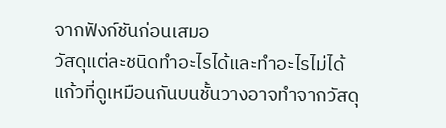จากฟังก์ชันก่อนเสมอ
วัสดุแต่ละชนิดทำอะไรได้และทำอะไรไม่ได้
แก้วที่ดูเหมือนกันบนชั้นวางอาจทำจากวัสดุ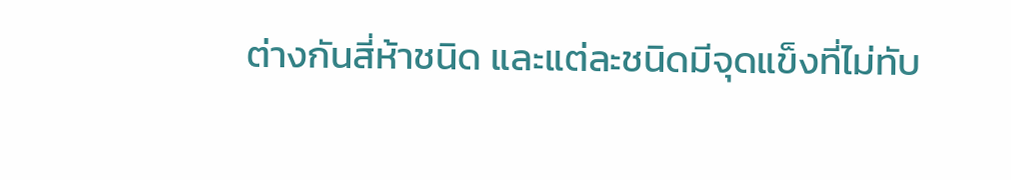ต่างกันสี่ห้าชนิด และแต่ละชนิดมีจุดแข็งที่ไม่ทับ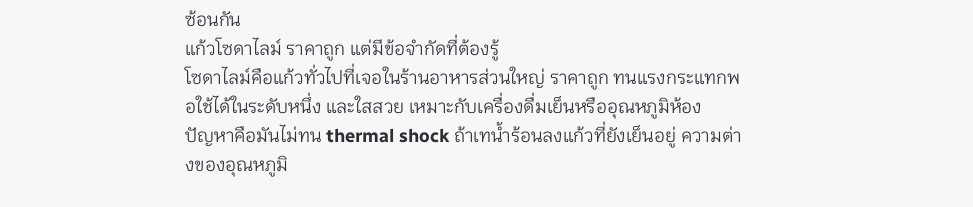ซ้อนกัน
แก้วโซดาไลม์ ราคาถูก แต่มีข้อจำกัดที่ต้องรู้
โซดาไลม์คือแก้วทั่วไปที่เจอในร้านอาหารส่วนใหญ่ ราคาถูก ทนแรงกระแทกพอใช้ได้ในระดับหนึ่ง และใสสวย เหมาะกับเครื่องดื่มเย็นหรืออุณหภูมิห้อง
ปัญหาคือมันไม่ทน thermal shock ถ้าเทน้ำร้อนลงแก้วที่ยังเย็นอยู่ ความต่างของอุณหภูมิ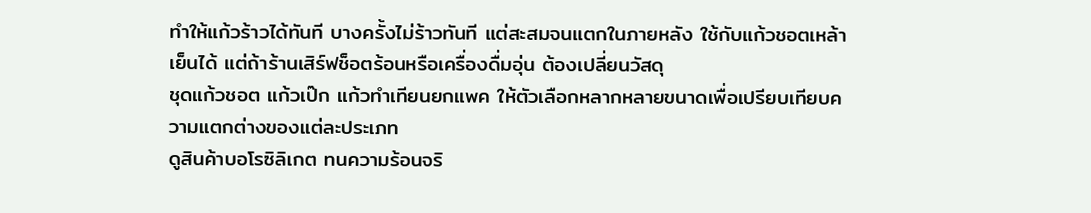ทำให้แก้วร้าวได้ทันที บางครั้งไม่ร้าวทันที แต่สะสมจนแตกในภายหลัง ใช้กับแก้วชอตเหล้าเย็นได้ แต่ถ้าร้านเสิร์ฟช็อตร้อนหรือเครื่องดื่มอุ่น ต้องเปลี่ยนวัสดุ
ชุดแก้วชอต แก้วเป๊ก แก้วทำเทียนยกแพค ให้ตัวเลือกหลากหลายขนาดเพื่อเปรียบเทียบความแตกต่างของแต่ละประเภท
ดูสินค้าบอโรซิลิเกต ทนความร้อนจริ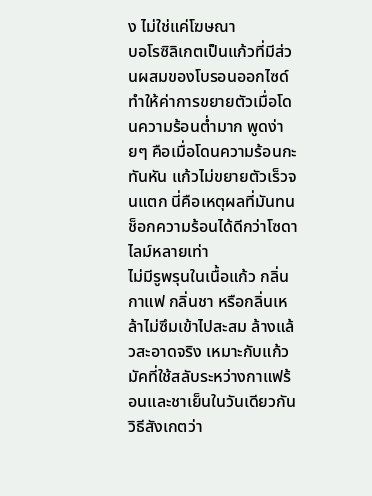ง ไม่ใช่แค่โฆษณา
บอโรซิลิเกตเป็นแก้วที่มีส่วนผสมของโบรอนออกไซด์ ทำให้ค่าการขยายตัวเมื่อโดนความร้อนต่ำมาก พูดง่ายๆ คือเมื่อโดนความร้อนกะทันหัน แก้วไม่ขยายตัวเร็วจนแตก นี่คือเหตุผลที่มันทนช็อกความร้อนได้ดีกว่าโซดาไลม์หลายเท่า
ไม่มีรูพรุนในเนื้อแก้ว กลิ่นกาแฟ กลิ่นชา หรือกลิ่นเหล้าไม่ซึมเข้าไปสะสม ล้างแล้วสะอาดจริง เหมาะกับแก้วมัคที่ใช้สลับระหว่างกาแฟร้อนและชาเย็นในวันเดียวกัน
วิธีสังเกตว่า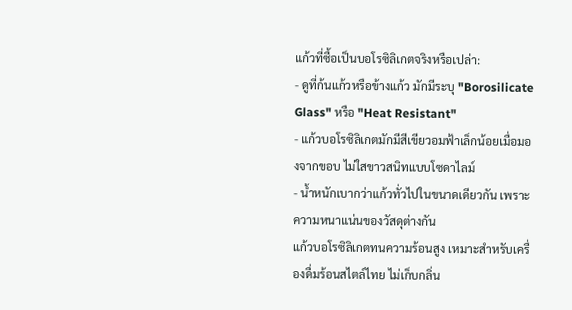แก้วที่ซื้อเป็นบอโรซิลิเกตจริงหรือเปล่า:
- ดูที่ก้นแก้วหรือข้างแก้ว มักมีระบุ "Borosilicate Glass" หรือ "Heat Resistant"
- แก้วบอโรซิลิเกตมักมีสีเขียวอมฟ้าเล็กน้อยเมื่อมองจากขอบ ไม่ใสขาวสนิทแบบโซดาไลม์
- น้ำหนักเบากว่าแก้วทั่วไปในขนาดเดียวกัน เพราะความหนาแน่นของวัสดุต่างกัน
แก้วบอโรซิลิเกตทนความร้อนสูง เหมาะสำหรับเครื่องดื่มร้อนสไตล์ไทย ไม่เก็บกลิ่น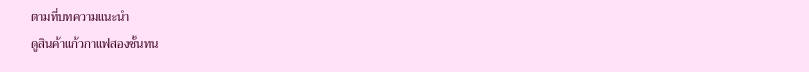ตามที่บทความแนะนำ
ดูสินค้าแก้วกาแฟสองชั้นทน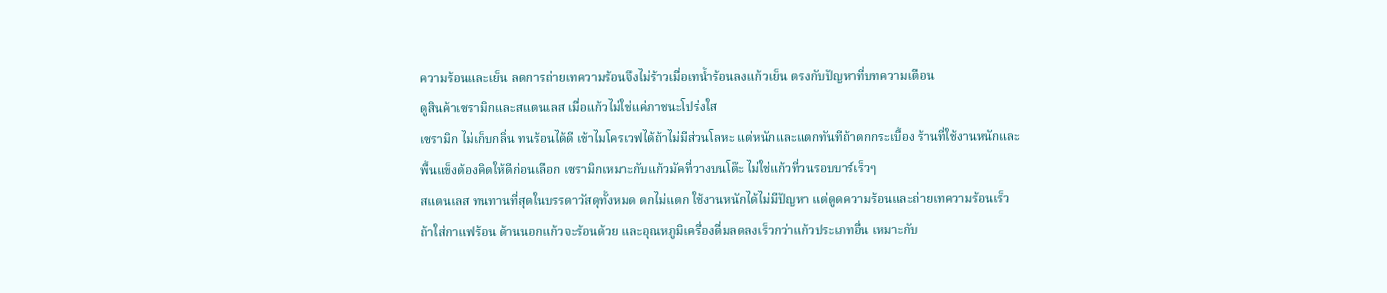ความร้อนและเย็น ลดการถ่ายเทความร้อนจึงไม่ร้าวเมื่อเทน้ำร้อนลงแก้วเย็น ตรงกับปัญหาที่บทความเตือน
ดูสินค้าเซรามิกและสแตนเลส เมื่อแก้วไม่ใช่แค่ภาชนะโปร่งใส
เซรามิก ไม่เก็บกลิ่น ทนร้อนได้ดี เข้าไมโครเวฟได้ถ้าไม่มีส่วนโลหะ แต่หนักและแตกทันทีถ้าตกกระเบื้อง ร้านที่ใช้งานหนักและพื้นแข็งต้องคิดให้ดีก่อนเลือก เซรามิกเหมาะกับแก้วมัคที่วางบนโต๊ะ ไม่ใช่แก้วที่วนรอบบาร์เร็วๆ
สแตนเลส ทนทานที่สุดในบรรดาวัสดุทั้งหมด ตกไม่แตก ใช้งานหนักได้ไม่มีปัญหา แต่ดูดความร้อนและถ่ายเทความร้อนเร็ว ถ้าใส่กาแฟร้อน ด้านนอกแก้วจะร้อนด้วย และอุณหภูมิเครื่องดื่มลดลงเร็วกว่าแก้วประเภทอื่น เหมาะกับ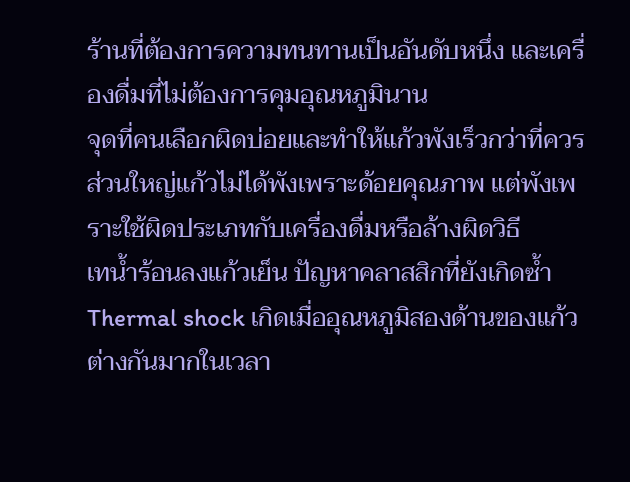ร้านที่ต้องการความทนทานเป็นอันดับหนึ่ง และเครื่องดื่มที่ไม่ต้องการคุมอุณหภูมินาน
จุดที่คนเลือกผิดบ่อยและทำให้แก้วพังเร็วกว่าที่ควร
ส่วนใหญ่แก้วไม่ได้พังเพราะด้อยคุณภาพ แต่พังเพราะใช้ผิดประเภทกับเครื่องดื่มหรือล้างผิดวิธี
เทน้ำร้อนลงแก้วเย็น ปัญหาคลาสสิกที่ยังเกิดซ้ำ
Thermal shock เกิดเมื่ออุณหภูมิสองด้านของแก้วต่างกันมากในเวลา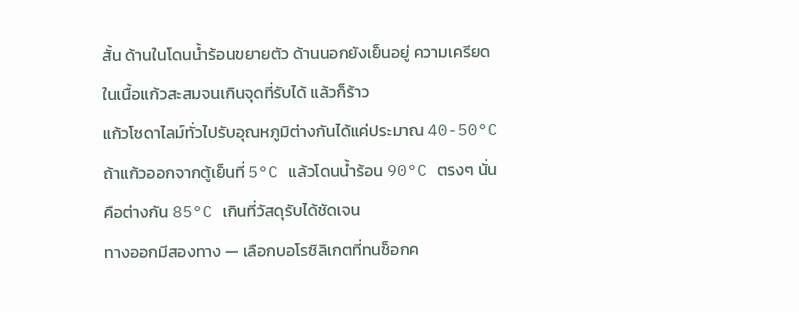สั้น ด้านในโดนน้ำร้อนขยายตัว ด้านนอกยังเย็นอยู่ ความเครียดในเนื้อแก้วสะสมจนเกินจุดที่รับได้ แล้วก็ร้าว
แก้วโซดาไลม์ทั่วไปรับอุณหภูมิต่างกันได้แค่ประมาณ 40-50°C ถ้าแก้วออกจากตู้เย็นที่ 5°C แล้วโดนน้ำร้อน 90°C ตรงๆ นั่นคือต่างกัน 85°C เกินที่วัสดุรับได้ชัดเจน
ทางออกมีสองทาง — เลือกบอโรซิลิเกตที่ทนช็อกค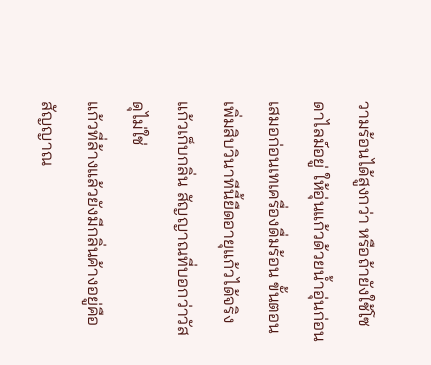วามร้อนได้สูงกว่า หรือถ้ายังใช้โซดาไลม์อยู่ ให้อุ่นแก้วด้วยน้ำอุ่นก่อนเสมอก่อนเทเครื่องดื่มร้อน ขั้นตอนเพิ่มสิบวินาทีนี้ยืดอายุแก้วได้จริง
แก้วเก็บกลิ่น สัญญาณที่บอกว่าวัสดุไม่ใช่
แก้วที่ล้างแล้วยังมีกลิ่นค้างอยู่คือสัญญาณ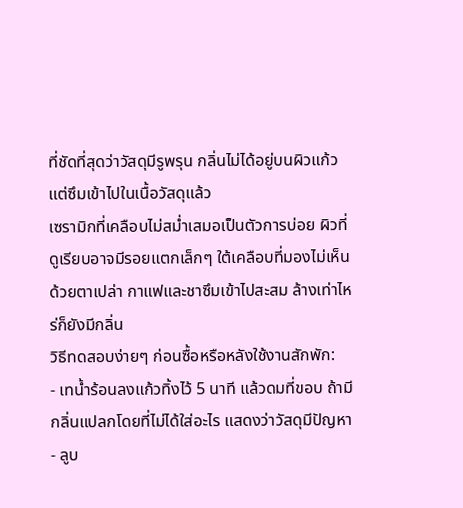ที่ชัดที่สุดว่าวัสดุมีรูพรุน กลิ่นไม่ได้อยู่บนผิวแก้ว แต่ซึมเข้าไปในเนื้อวัสดุแล้ว
เซรามิกที่เคลือบไม่สม่ำเสมอเป็นตัวการบ่อย ผิวที่ดูเรียบอาจมีรอยแตกเล็กๆ ใต้เคลือบที่มองไม่เห็นด้วยตาเปล่า กาแฟและชาซึมเข้าไปสะสม ล้างเท่าไหร่ก็ยังมีกลิ่น
วิธีทดสอบง่ายๆ ก่อนซื้อหรือหลังใช้งานสักพัก:
- เทน้ำร้อนลงแก้วทิ้งไว้ 5 นาที แล้วดมที่ขอบ ถ้ามีกลิ่นแปลกโดยที่ไม่ได้ใส่อะไร แสดงว่าวัสดุมีปัญหา
- ลูบ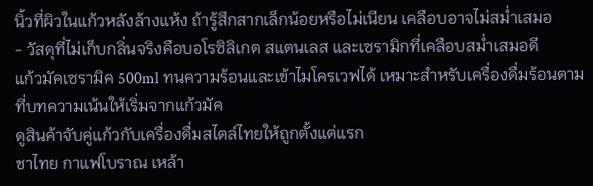นิ้วที่ผิวในแก้วหลังล้างแห้ง ถ้ารู้สึกสากเล็กน้อยหรือไม่เนียน เคลือบอาจไม่สม่ำเสมอ
- วัสดุที่ไม่เก็บกลิ่นจริงคือบอโรซิลิเกต สแตนเลส และเซรามิกที่เคลือบสม่ำเสมอดี
แก้วมัคเซรามิค 500ml ทนความร้อนและเข้าไมโครเวฟได้ เหมาะสำหรับเครื่องดื่มร้อนตามที่บทความเน้นให้เริ่มจากแก้วมัค
ดูสินค้าจับคู่แก้วกับเครื่องดื่มสไตล์ไทยให้ถูกตั้งแต่แรก
ชาไทย กาแฟโบราณ เหล้า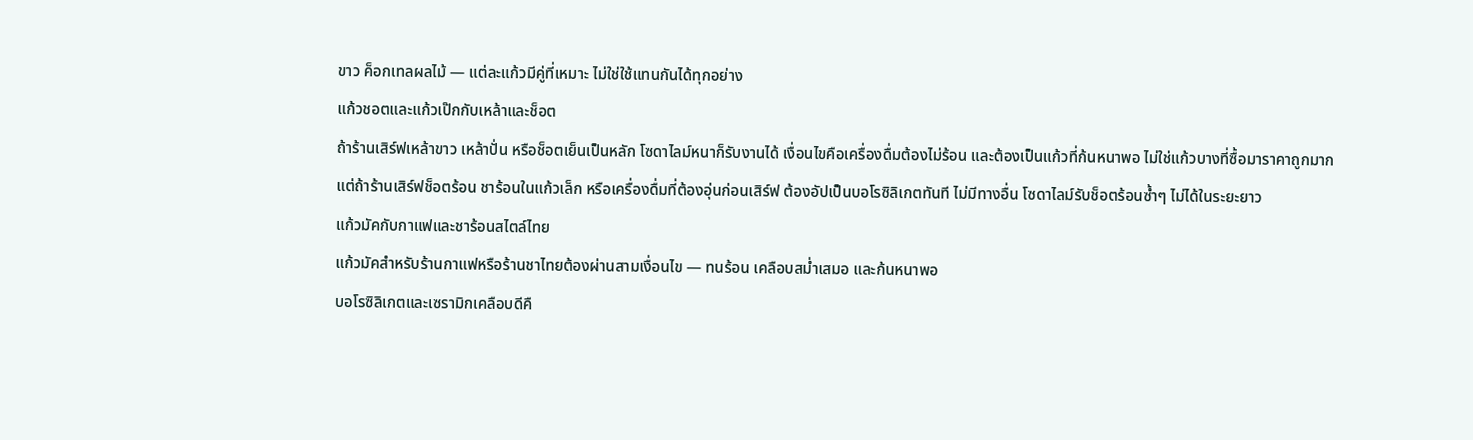ขาว ค็อกเทลผลไม้ — แต่ละแก้วมีคู่ที่เหมาะ ไม่ใช่ใช้แทนกันได้ทุกอย่าง
แก้วชอตและแก้วเป๊กกับเหล้าและช็อต
ถ้าร้านเสิร์ฟเหล้าขาว เหล้าปั่น หรือช็อตเย็นเป็นหลัก โซดาไลม์หนาก็รับงานได้ เงื่อนไขคือเครื่องดื่มต้องไม่ร้อน และต้องเป็นแก้วที่ก้นหนาพอ ไม่ใช่แก้วบางที่ซื้อมาราคาถูกมาก
แต่ถ้าร้านเสิร์ฟช็อตร้อน ชาร้อนในแก้วเล็ก หรือเครื่องดื่มที่ต้องอุ่นก่อนเสิร์ฟ ต้องอัปเป็นบอโรซิลิเกตทันที ไม่มีทางอื่น โซดาไลม์รับช็อตร้อนซ้ำๆ ไม่ได้ในระยะยาว
แก้วมัคกับกาแฟและชาร้อนสไตล์ไทย
แก้วมัคสำหรับร้านกาแฟหรือร้านชาไทยต้องผ่านสามเงื่อนไข — ทนร้อน เคลือบสม่ำเสมอ และก้นหนาพอ
บอโรซิลิเกตและเซรามิกเคลือบดีคื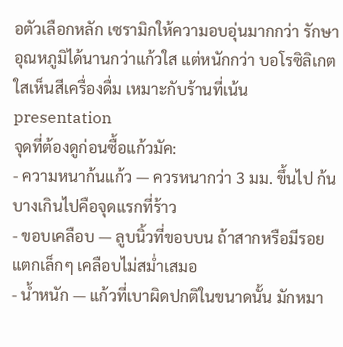อตัวเลือกหลัก เซรามิกให้ความอบอุ่นมากกว่า รักษาอุณหภูมิได้นานกว่าแก้วใส แต่หนักกว่า บอโรซิลิเกตใสเห็นสีเครื่องดื่ม เหมาะกับร้านที่เน้น presentation
จุดที่ต้องดูก่อนซื้อแก้วมัค:
- ความหนาก้นแก้ว — ควรหนากว่า 3 มม. ขึ้นไป ก้นบางเกินไปคือจุดแรกที่ร้าว
- ขอบเคลือบ — ลูบนิ้วที่ขอบบน ถ้าสากหรือมีรอยแตกเล็กๆ เคลือบไม่สม่ำเสมอ
- น้ำหนัก — แก้วที่เบาผิดปกติในขนาดนั้น มักหมา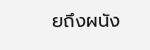ยถึงผนัง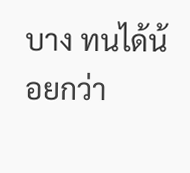บาง ทนได้น้อยกว่า